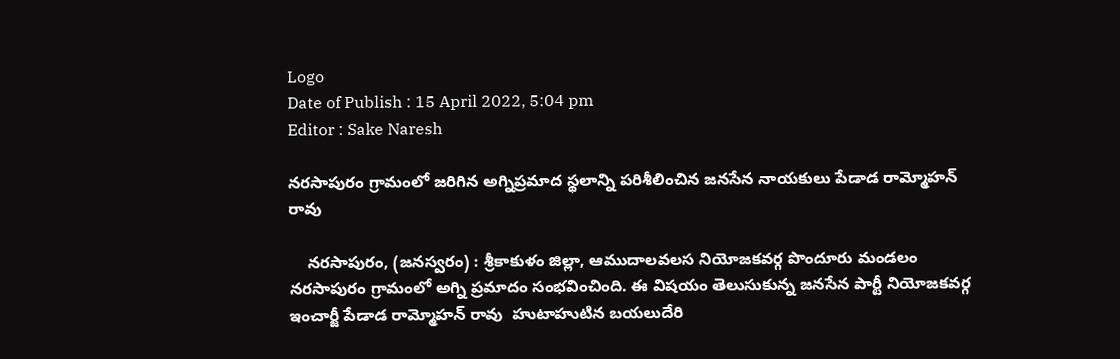Logo
Date of Publish : 15 April 2022, 5:04 pm
Editor : Sake Naresh

నరసాపురం గ్రామంలో జరిగిన అగ్నిప్రమాద స్థలాన్ని పరిశీలించిన జనసేన నాయకులు పేడాడ రామ్మోహన్ రావు

    నరసాపురం, (జనస్వరం) : శ్రీకాకుళం జిల్లా, ఆముదాలవలస నియోజకవర్గ పొందూరు మండలం నరసాపురం గ్రామంలో అగ్ని ప్రమాదం సంభవించింది. ఈ విషయం తెలుసుకున్న జనసేన పార్టీ నియోజకవర్గ ఇంచార్జీ పేడాడ రామ్మోహన్ రావు  హుటాహుటిన బయలుదేరి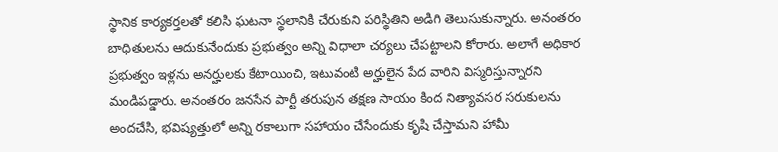స్థానిక కార్యకర్తలతో కలిసి ఘటనా స్థలానికి చేరుకుని పరిస్థితిని అడిగి తెలుసుకున్నారు. అనంతరం బాధితులను ఆదుకునేందుకు ప్రభుత్వం అన్ని విధాలా చర్యలు చేపట్టాలని కోరారు. అలాగే అధికార ప్రభుత్వం ఇళ్లను అనర్హులకు కేటాయించి, ఇటువంటి అర్హులైన పేద వారిని విస్మరిస్తున్నారని మండిపడ్డారు. అనంతరం జనసేన పార్టీ తరుపున తక్షణ సాయం కింద నిత్యావసర సరుకులను అందచేసి, భవిష్యత్తులో అన్ని రకాలుగా సహాయం చేసేందుకు కృషి చేస్తామని హామీ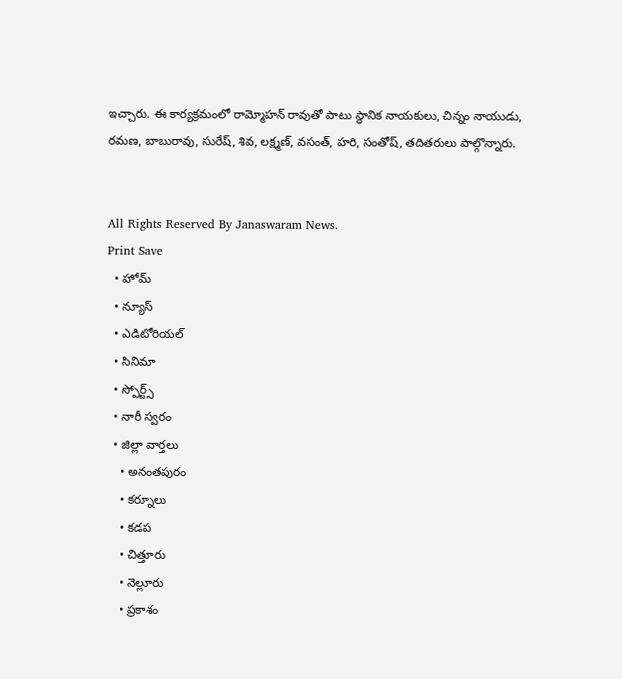ఇచ్చారు. ఈ కార్యక్రమంలో రామ్మోహన్ రావుతో పాటు స్థానిక నాయకులు, చిన్నం నాయుడు, రమణ, బాబురావు, సురేష్, శివ, లక్ష్మణ్, వసంత్, హరి, సంతోష్, తదితరులు పాల్గొన్నారు.


All Rights Reserved By Janaswaram News.
Print Save
  • హోమ్
  • న్యూస్
  • ఎడిటోరియల్
  • సినిమా
  • స్పోర్ట్స్
  • నారీ స్వరం
  • జిల్లా వార్తలు
    • అనంతపురం
    • కర్నూలు
    • కడప
    • చిత్తూరు
    • నెల్లూరు
    • ప్రకాశం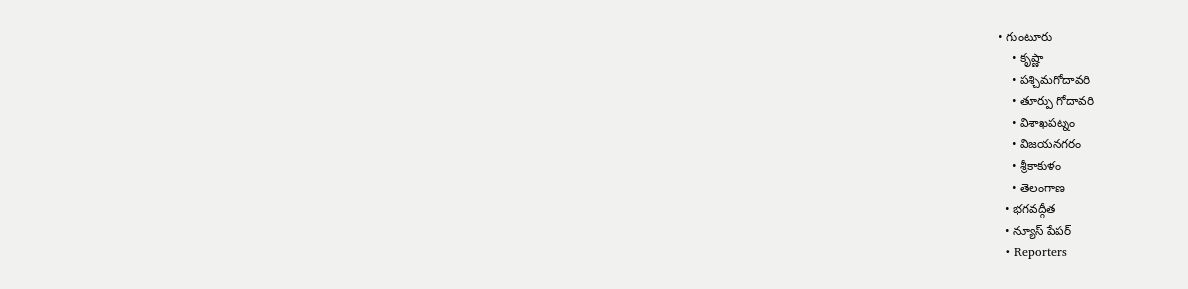• గుంటూరు
    • కృష్ణా
    • పశ్చిమగోదావరి
    • తూర్పు గోదావరి
    • విశాఖపట్నం
    • విజయనగరం
    • శ్రీకాకుళం
    • తెలంగాణ
  • భగవద్గీత
  • న్యూస్ పేపర్
  • Reporters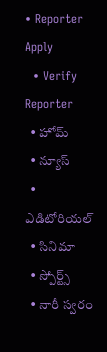• Reporter Apply
  • Verify Reporter
  • హోమ్
  • న్యూస్
  • ఎడిటోరియల్
  • సినిమా
  • స్పోర్ట్స్
  • నారీ స్వరం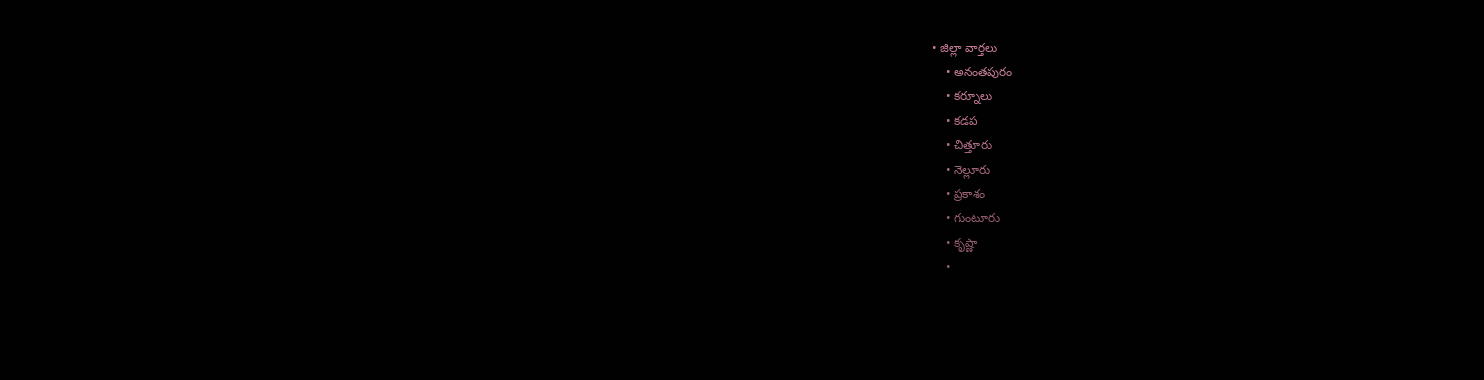• జిల్లా వార్తలు
    • అనంతపురం
    • కర్నూలు
    • కడప
    • చిత్తూరు
    • నెల్లూరు
    • ప్రకాశం
    • గుంటూరు
    • కృష్ణా
    •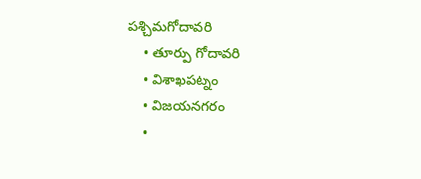పశ్చిమగోదావరి
    • తూర్పు గోదావరి
    • విశాఖపట్నం
    • విజయనగరం
    •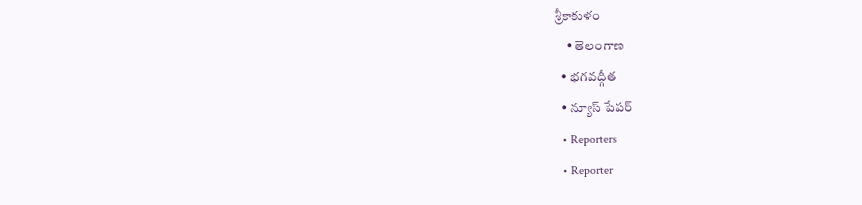శ్రీకాకుళం
    • తెలంగాణ
  • భగవద్గీత
  • న్యూస్ పేపర్
  • Reporters
  • Reporter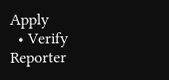Apply
  • Verify Reporter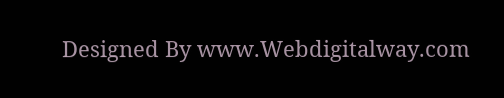Designed By www.Webdigitalway.com